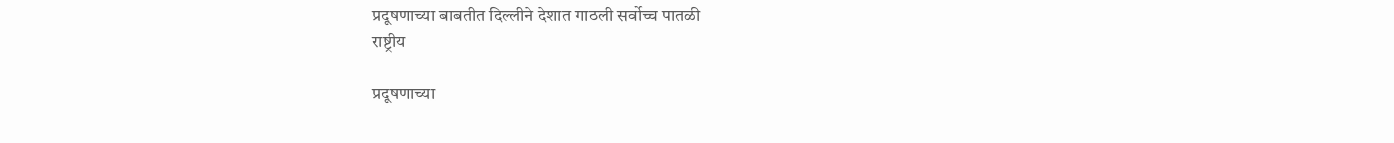प्रदूषणाच्या बाबतीत दिल्लीने देशात गाठली सर्वोच्च पातळी
राष्ट्रीय

प्रदूषणाच्या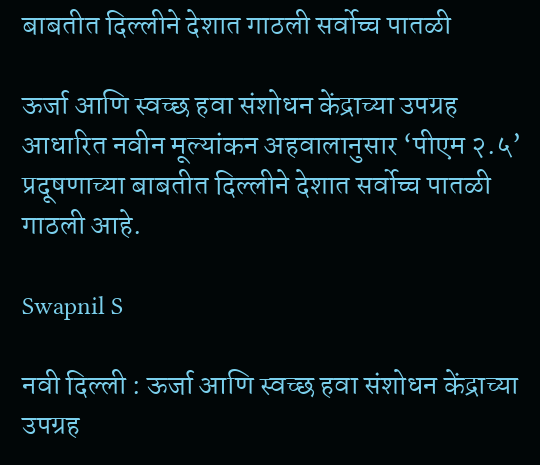बाबतीत दिल्लीने देशात गाठली सर्वोच्च पातळी

ऊर्जा आणि स्वच्छ हवा संशोधन केंद्राच्या उपग्रह आधारित नवीन मूल्यांकन अहवालानुसार ‘पीएम २.५’ प्रदूषणाच्या बाबतीत दिल्लीने देशात सर्वोच्च पातळी गाठली आहे.

Swapnil S

नवी दिल्ली : ऊर्जा आणि स्वच्छ हवा संशोधन केंद्राच्या उपग्रह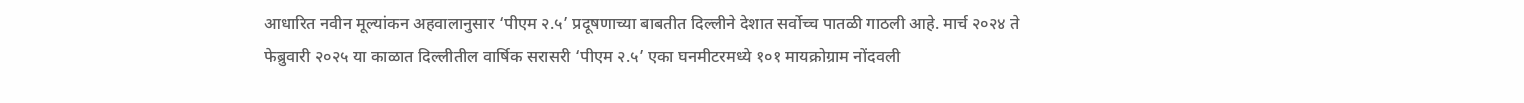आधारित नवीन मूल्यांकन अहवालानुसार ‘पीएम २.५’ प्रदूषणाच्या बाबतीत दिल्लीने देशात सर्वोच्च पातळी गाठली आहे. मार्च २०२४ ते फेब्रुवारी २०२५ या काळात दिल्लीतील वार्षिक सरासरी ‘पीएम २.५’ एका घनमीटरमध्ये १०१ मायक्रोग्राम नोंदवली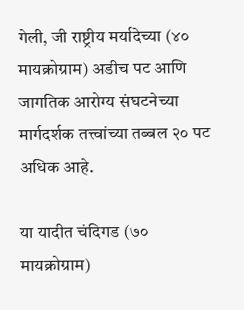गेली, जी राष्ट्रीय मर्यादेच्या (४० मायक्रोग्राम) अडीच पट आणि जागतिक आरोग्य संघटनेच्या मार्गदर्शक तत्त्वांच्या तब्बल २० पट अधिक आहे.

या यादीत चंदिगड (७० मायक्रोग्राम)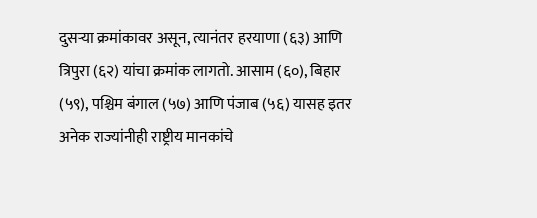दुसऱ्या क्रमांकावर असून, त्यानंतर हरयाणा (६३) आणि त्रिपुरा (६२) यांचा क्रमांक लागतो. आसाम (६०), बिहार (५९), पश्चिम बंगाल (५७) आणि पंजाब (५६) यासह इतर अनेक राज्यांनीही राष्ट्रीय मानकांचे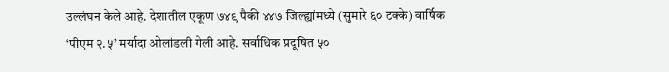उल्लंघन केले आहे. देशातील एकूण ७४९ पैकी ४४७ जिल्ह्यांमध्ये (सुमारे ६० टक्के) वार्षिक ‘पीएम २.५’ मर्यादा ओलांडली गेली आहे. सर्वाधिक प्रदूषित ५०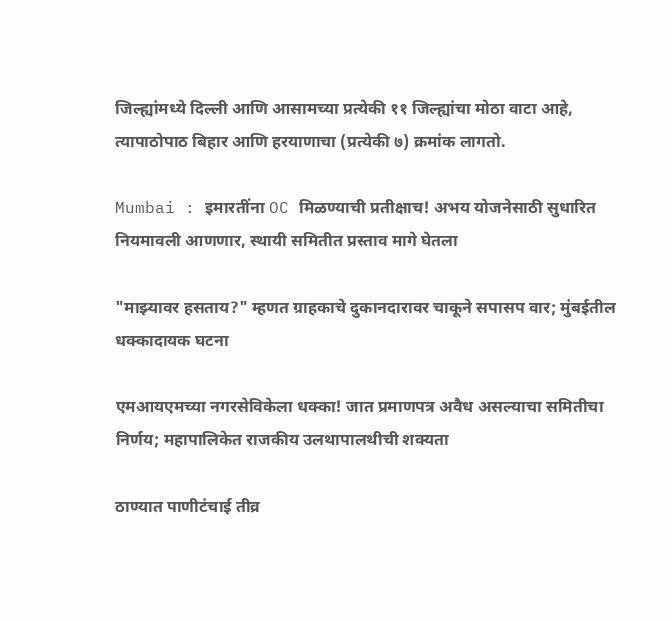जिल्ह्यांमध्ये दिल्ली आणि आसामच्या प्रत्येकी ११ जिल्ह्यांचा मोठा वाटा आहे, त्यापाठोपाठ बिहार आणि हरयाणाचा (प्रत्येकी ७) क्रमांक लागतो.

Mumbai : इमारतींना OC मिळण्याची प्रतीक्षाच! अभय योजनेसाठी सुधारित नियमावली आणणार, स्थायी समितीत प्रस्ताव मागे घेतला

"माझ्यावर हसताय?" म्हणत ग्राहकाचे दुकानदारावर चाकूने सपासप वार; मुंबईतील धक्कादायक घटना

एमआयएमच्या नगरसेविकेला धक्का! जात प्रमाणपत्र अवैध असल्याचा समितीचा निर्णय; महापालिकेत राजकीय उलथापालथीची शक्यता

ठाण्यात पाणीटंचाई तीव्र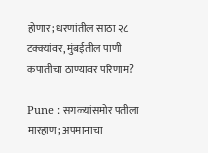होणार; धरणांतील साठा २८ टक्क्यांवर, मुंबईतील पाणी कपातीचा ठाण्यावर परिणाम?

Pune : सगळ्यांसमोर पतीला मारहाण; अपमानाचा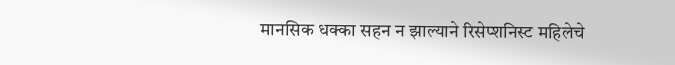मानसिक धक्का सहन न झाल्याने रिसेप्शनिस्ट महिलेचे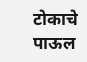टोकाचे पाऊल